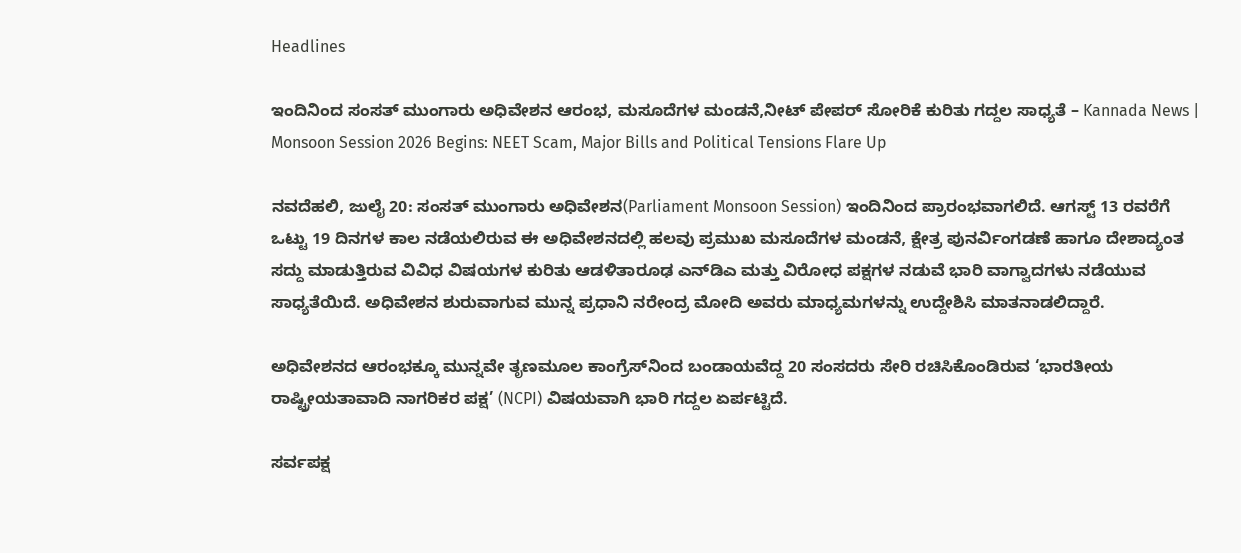Headlines

ಇಂದಿನಿಂದ ಸಂಸತ್ ಮುಂಗಾರು ಅಧಿವೇಶನ ಆರಂಭ, ಮಸೂದೆಗಳ ಮಂಡನೆ,ನೀಟ್ ಪೇಪರ್ ಸೋರಿಕೆ ಕುರಿತು ಗದ್ದಲ ಸಾಧ್ಯತೆ – Kannada News | Monsoon Session 2026 Begins: NEET Scam, Major Bills and Political Tensions Flare Up

ನವದೆಹಲಿ, ಜುಲೈ 20: ಸಂಸತ್ ಮುಂಗಾರು ಅಧಿವೇಶನ(Parliament Monsoon Session) ಇಂದಿನಿಂದ ಪ್ರಾರಂಭವಾಗಲಿದೆ. ಆಗಸ್ಟ್ 13 ರವರೆಗೆ ಒಟ್ಟು 19 ದಿನಗಳ ಕಾಲ ನಡೆಯಲಿರುವ ಈ ಅಧಿವೇಶನದಲ್ಲಿ ಹಲವು ಪ್ರಮುಖ ಮಸೂದೆಗಳ ಮಂಡನೆ, ಕ್ಷೇತ್ರ ಪುನರ್ವಿಂಗಡಣೆ ಹಾಗೂ ದೇಶಾದ್ಯಂತ ಸದ್ದು ಮಾಡುತ್ತಿರುವ ವಿವಿಧ ವಿಷಯಗಳ ಕುರಿತು ಆಡಳಿತಾರೂಢ ಎನ್‌ಡಿಎ ಮತ್ತು ವಿರೋಧ ಪಕ್ಷಗಳ ನಡುವೆ ಭಾರಿ ವಾಗ್ವಾದಗಳು ನಡೆಯುವ ಸಾಧ್ಯತೆಯಿದೆ. ಅಧಿವೇಶನ ಶುರುವಾಗುವ ಮುನ್ನ ಪ್ರಧಾನಿ ನರೇಂದ್ರ ಮೋದಿ ಅವರು ಮಾಧ್ಯಮಗಳನ್ನು ಉದ್ದೇಶಿಸಿ ಮಾತನಾಡಲಿದ್ದಾರೆ.

ಅಧಿವೇಶನದ ಆರಂಭಕ್ಕೂ ಮುನ್ನವೇ ತೃಣಮೂಲ ಕಾಂಗ್ರೆಸ್‌ನಿಂದ ಬಂಡಾಯವೆದ್ದ 20 ಸಂಸದರು ಸೇರಿ ರಚಿಸಿಕೊಂಡಿರುವ ‘ಭಾರತೀಯ ರಾಷ್ಟ್ರೀಯತಾವಾದಿ ನಾಗರಿಕರ ಪಕ್ಷ’ (NCPI) ವಿಷಯವಾಗಿ ಭಾರಿ ಗದ್ದಲ ಏರ್ಪಟ್ಟಿದೆ.

ಸರ್ವಪಕ್ಷ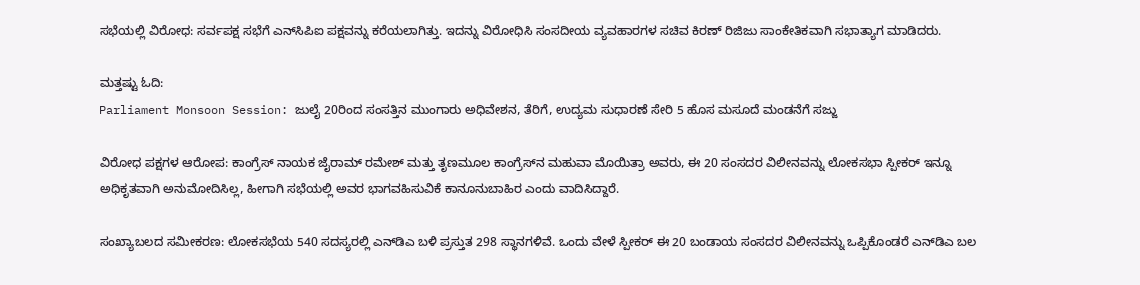ಸಭೆಯಲ್ಲಿ ವಿರೋಧ: ಸರ್ವಪಕ್ಷ ಸಭೆಗೆ ಎನ್‌ಸಿಪಿಐ ಪಕ್ಷವನ್ನು ಕರೆಯಲಾಗಿತ್ತು. ಇದನ್ನು ವಿರೋಧಿಸಿ ಸಂಸದೀಯ ವ್ಯವಹಾರಗಳ ಸಚಿವ ಕಿರಣ್ ರಿಜಿಜು ಸಾಂಕೇತಿಕವಾಗಿ ಸಭಾತ್ಯಾಗ ಮಾಡಿದರು.

ಮತ್ತಷ್ಟು ಓದಿ:
Parliament Monsoon Session: ಜುಲೈ 20ರಿಂದ ಸಂಸತ್ತಿನ ಮುಂಗಾರು ಅಧಿವೇಶನ, ತೆರಿಗೆ, ಉದ್ಯಮ ಸುಧಾರಣೆ ಸೇರಿ 5 ಹೊಸ ಮಸೂದೆ ಮಂಡನೆಗೆ ಸಜ್ಜು

ವಿರೋಧ ಪಕ್ಷಗಳ ಆರೋಪ: ಕಾಂಗ್ರೆಸ್ ನಾಯಕ ಜೈರಾಮ್ ರಮೇಶ್ ಮತ್ತು ತೃಣಮೂಲ ಕಾಂಗ್ರೆಸ್‌ನ ಮಹುವಾ ಮೊಯಿತ್ರಾ ಅವರು, ಈ 20 ಸಂಸದರ ವಿಲೀನವನ್ನು ಲೋಕಸಭಾ ಸ್ಪೀಕರ್ ಇನ್ನೂ ಅಧಿಕೃತವಾಗಿ ಅನುಮೋದಿಸಿಲ್ಲ, ಹೀಗಾಗಿ ಸಭೆಯಲ್ಲಿ ಅವರ ಭಾಗವಹಿಸುವಿಕೆ ಕಾನೂನುಬಾಹಿರ ಎಂದು ವಾದಿಸಿದ್ದಾರೆ.

ಸಂಖ್ಯಾಬಲದ ಸಮೀಕರಣ: ಲೋಕಸಭೆಯ 540 ಸದಸ್ಯರಲ್ಲಿ ಎನ್‌ಡಿಎ ಬಳಿ ಪ್ರಸ್ತುತ 298 ಸ್ಥಾನಗಳಿವೆ. ಒಂದು ವೇಳೆ ಸ್ಪೀಕರ್ ಈ 20 ಬಂಡಾಯ ಸಂಸದರ ವಿಲೀನವನ್ನು ಒಪ್ಪಿಕೊಂಡರೆ ಎನ್‌ಡಿಎ ಬಲ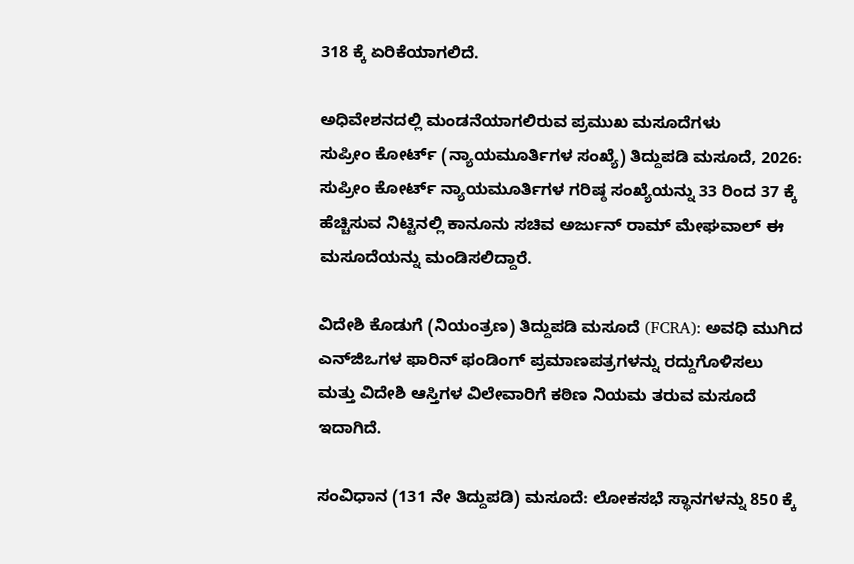318 ಕ್ಕೆ ಏರಿಕೆಯಾಗಲಿದೆ.

ಅಧಿವೇಶನದಲ್ಲಿ ಮಂಡನೆಯಾಗಲಿರುವ ಪ್ರಮುಖ ಮಸೂದೆಗಳು
ಸುಪ್ರೀಂ ಕೋರ್ಟ್ (ನ್ಯಾಯಮೂರ್ತಿಗಳ ಸಂಖ್ಯೆ) ತಿದ್ದುಪಡಿ ಮಸೂದೆ, 2026: ಸುಪ್ರೀಂ ಕೋರ್ಟ್ ನ್ಯಾಯಮೂರ್ತಿಗಳ ಗರಿಷ್ಠ ಸಂಖ್ಯೆಯನ್ನು 33 ರಿಂದ 37 ಕ್ಕೆ ಹೆಚ್ಚಿಸುವ ನಿಟ್ಟಿನಲ್ಲಿ ಕಾನೂನು ಸಚಿವ ಅರ್ಜುನ್ ರಾಮ್ ಮೇಘವಾಲ್ ಈ ಮಸೂದೆಯನ್ನು ಮಂಡಿಸಲಿದ್ದಾರೆ.

ವಿದೇಶಿ ಕೊಡುಗೆ (ನಿಯಂತ್ರಣ) ತಿದ್ದುಪಡಿ ಮಸೂದೆ (FCRA): ಅವಧಿ ಮುಗಿದ ಎನ್‌ಜಿಒಗಳ ಫಾರಿನ್ ಫಂಡಿಂಗ್ ಪ್ರಮಾಣಪತ್ರಗಳನ್ನು ರದ್ದುಗೊಳಿಸಲು ಮತ್ತು ವಿದೇಶಿ ಆಸ್ತಿಗಳ ವಿಲೇವಾರಿಗೆ ಕಠಿಣ ನಿಯಮ ತರುವ ಮಸೂದೆ ಇದಾಗಿದೆ.

ಸಂವಿಧಾನ (131 ನೇ ತಿದ್ದುಪಡಿ) ಮಸೂದೆ: ಲೋಕಸಭೆ ಸ್ಥಾನಗಳನ್ನು 850 ಕ್ಕೆ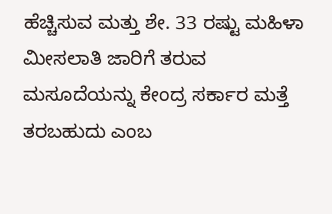ಹೆಚ್ಚಿಸುವ ಮತ್ತು ಶೇ. 33 ರಷ್ಟು ಮಹಿಳಾ ಮೀಸಲಾತಿ ಜಾರಿಗೆ ತರುವ ಮಸೂದೆಯನ್ನು ಕೇಂದ್ರ ಸರ್ಕಾರ ಮತ್ತೆ ತರಬಹುದು ಎಂಬ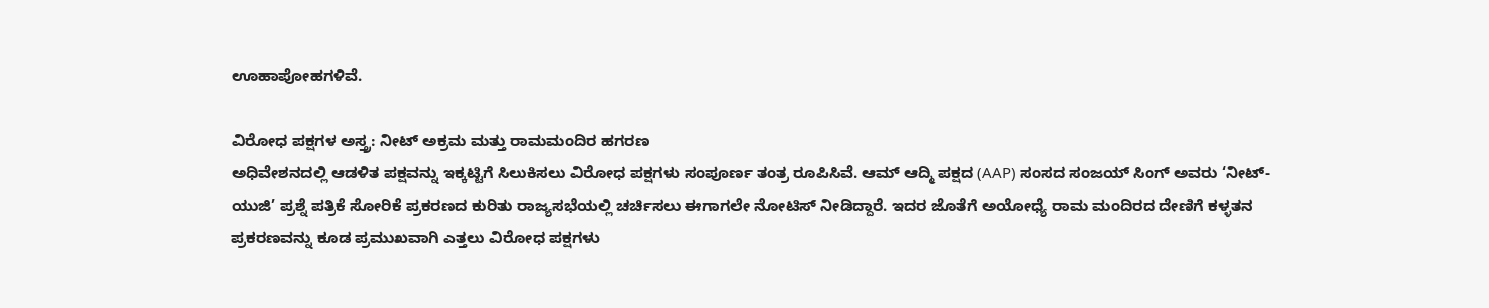ಊಹಾಪೋಹಗಳಿವೆ.

ವಿರೋಧ ಪಕ್ಷಗಳ ಅಸ್ತ್ರ: ನೀಟ್ ಅಕ್ರಮ ಮತ್ತು ರಾಮಮಂದಿರ ಹಗರಣ
ಅಧಿವೇಶನದಲ್ಲಿ ಆಡಳಿತ ಪಕ್ಷವನ್ನು ಇಕ್ಕಟ್ಟಿಗೆ ಸಿಲುಕಿಸಲು ವಿರೋಧ ಪಕ್ಷಗಳು ಸಂಪೂರ್ಣ ತಂತ್ರ ರೂಪಿಸಿವೆ. ಆಮ್ ಆದ್ಮಿ ಪಕ್ಷದ (AAP) ಸಂಸದ ಸಂಜಯ್ ಸಿಂಗ್ ಅವರು ‘ನೀಟ್-ಯುಜಿ’ ಪ್ರಶ್ನೆ ಪತ್ರಿಕೆ ಸೋರಿಕೆ ಪ್ರಕರಣದ ಕುರಿತು ರಾಜ್ಯಸಭೆಯಲ್ಲಿ ಚರ್ಚಿಸಲು ಈಗಾಗಲೇ ನೋಟಿಸ್ ನೀಡಿದ್ದಾರೆ. ಇದರ ಜೊತೆಗೆ ಅಯೋಧ್ಯೆ ರಾಮ ಮಂದಿರದ ದೇಣಿಗೆ ಕಳ್ಳತನ ಪ್ರಕರಣವನ್ನು ಕೂಡ ಪ್ರಮುಖವಾಗಿ ಎತ್ತಲು ವಿರೋಧ ಪಕ್ಷಗಳು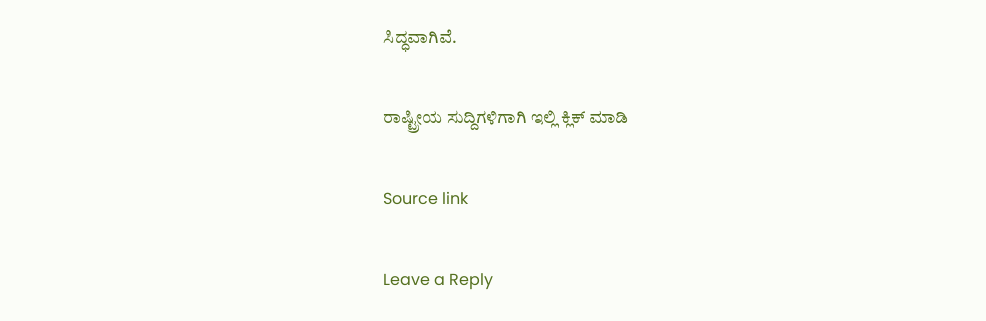ಸಿದ್ಧವಾಗಿವೆ.

ರಾಷ್ಟ್ರೀಯ ಸುದ್ದಿಗಳಿಗಾಗಿ ಇಲ್ಲಿ ಕ್ಲಿಕ್ ಮಾಡಿ

Source link

Leave a Reply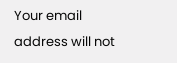Your email address will not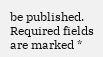be published. Required fields are marked *